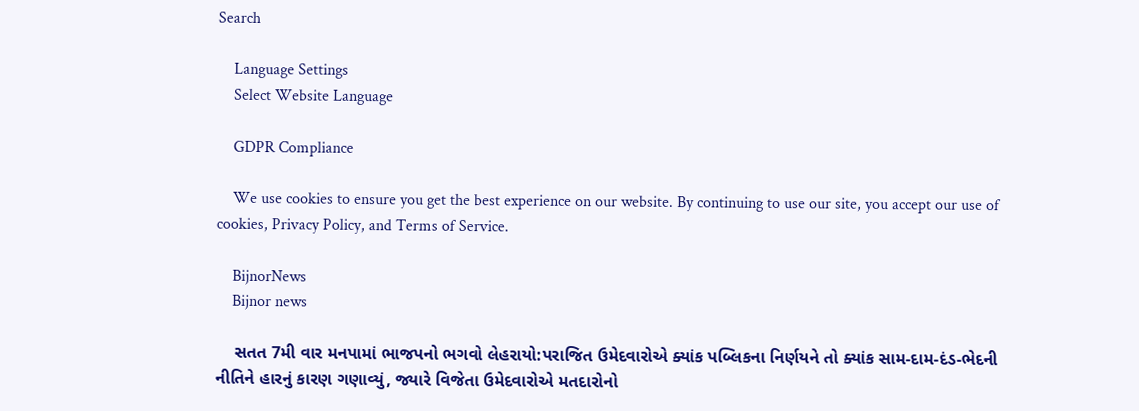Search

    Language Settings
    Select Website Language

    GDPR Compliance

    We use cookies to ensure you get the best experience on our website. By continuing to use our site, you accept our use of cookies, Privacy Policy, and Terms of Service.

    BijnorNews
    Bijnor news

    સતત 7મી વાર મનપામાં ભાજપનો ભગવો લેહરાયો:પરાજિત ઉમેદવારોએ ક્યાંક પબ્લિકના નિર્ણયને તો ક્યાંક સામ-દામ-દંડ-ભેદની નીતિને હારનું કારણ ગણાવ્યું, જ્યારે વિજેતા ઉમેદવારોએ મતદારોનો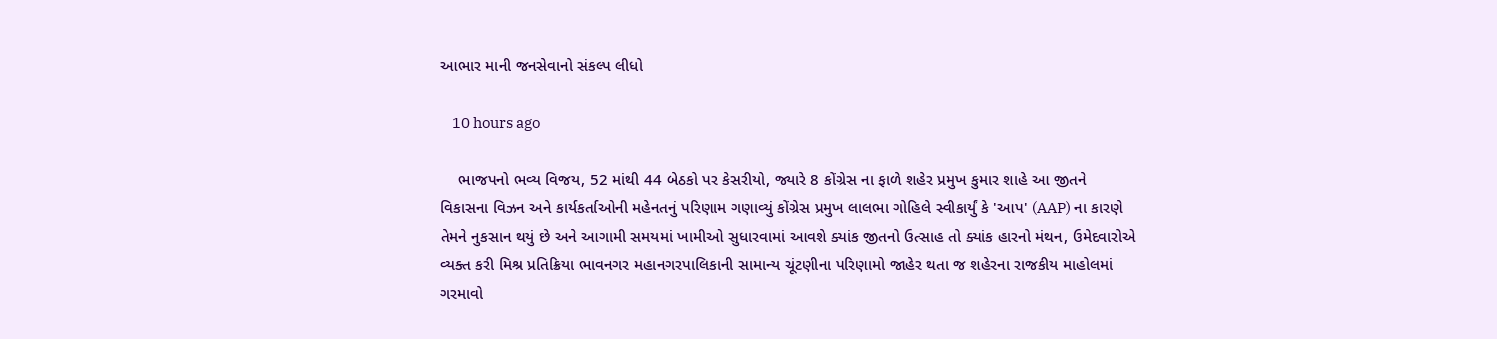આભાર માની જનસેવાનો સંકલ્પ લીધો

    10 hours ago

    ભાજપનો ભવ્ય વિજય, 52 માંથી 44 બેઠકો પર કેસરીયો, જ્યારે 8 કોંગ્રેસ ના ફાળે શહેર પ્રમુખ કુમાર શાહે આ જીતને વિકાસના વિઝન અને કાર્યકર્તાઓની મહેનતનું પરિણામ ગણાવ્યું કોંગ્રેસ પ્રમુખ લાલભા ગોહિલે સ્વીકાર્યું કે 'આપ' (AAP) ના કારણે તેમને નુકસાન થયું છે અને આગામી સમયમાં ખામીઓ સુધારવામાં આવશે ક્યાંક જીતનો ઉત્સાહ તો ક્યાંક હારનો મંથન, ઉમેદવારોએ વ્યક્ત કરી મિશ્ર પ્રતિક્રિયા ભાવનગર મહાનગરપાલિકાની સામાન્ય ચૂંટણીના પરિણામો જાહેર થતા જ શહેરના રાજકીય માહોલમાં ગરમાવો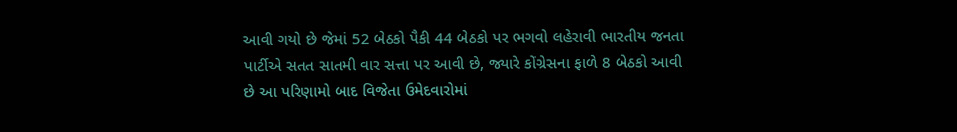આવી ગયો છે જેમાં 52 બેઠકો પૈકી 44 બેઠકો પર ભગવો લહેરાવી ભારતીય જનતા પાર્ટીએ સતત સાતમી વાર સત્તા પર આવી છે, જ્યારે કોંગ્રેસના ફાળે 8 બેઠકો આવી છે આ પરિણામો બાદ વિજેતા ઉમેદવારોમાં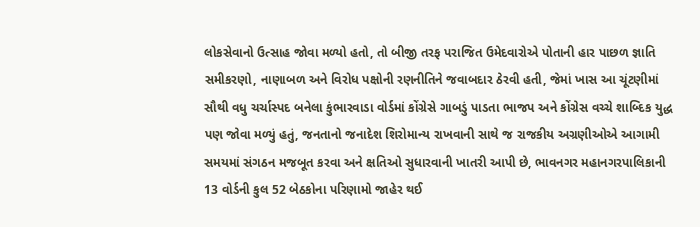લોકસેવાનો ઉત્સાહ જોવા મળ્યો હતો, તો બીજી તરફ પરાજિત ઉમેદવારોએ પોતાની હાર પાછળ જ્ઞાતિ સમીકરણો, નાણાબળ અને વિરોધ પક્ષોની રણનીતિને જવાબદાર ઠેરવી હતી, જેમાં ખાસ આ ચૂંટણીમાં સૌથી વધુ ચર્ચાસ્પદ બનેલા કુંભારવાડા વોર્ડમાં કોંગ્રેસે ગાબડું પાડતા ભાજપ અને કોંગ્રેસ વચ્ચે શાબ્દિક યુદ્ધ પણ જોવા મળ્યું હતું, જનતાનો જનાદેશ શિરોમાન્ય રાખવાની સાથે જ રાજકીય અગ્રણીઓએ આગામી સમયમાં સંગઠન મજબૂત કરવા અને ક્ષતિઓ સુધારવાની ખાતરી આપી છે, ભાવનગર મહાનગરપાલિકાની 13 વોર્ડની કુલ 52 બેઠકોના પરિણામો જાહેર થઈ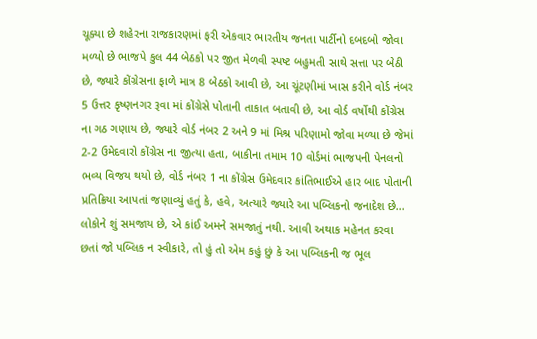ચૂક્યા છે શહેરના રાજકારણમાં ફરી એકવાર ભારતીય જનતા પાર્ટીનો દબદબો જોવા મળ્યો છે ભાજપે કુલ 44 બેઠકો પર જીત મેળવી સ્પષ્ટ બહુમતી સાથે સત્તા પર બેઠી છે, જ્યારે કોંગ્રેસના ફાળે માત્ર 8 બેઠકો આવી છે, આ ચૂંટણીમાં ખાસ કરીને વોર્ડ નંબર 5 ઉત્તર કૃષ્ણનગર રૂવા માં કોંગ્રેસે પોતાની તાકાત બતાવી છે, આ વોર્ડ વર્ષોથી કોંગ્રેસ ના ગઠ ગણાય છે, જ્યારે વોર્ડ નંબર 2 અને 9 માં મિશ્ર પરિણામો જોવા મળ્યા છે જેમાં 2-2 ઉમેદવારો કોંગ્રેસ ના જીત્યા હતા, બાકીના તમામ 10 વોર્ડમાં ભાજપની પેનલનો ભવ્ય વિજય થયો છે, વોર્ડ નંબર 1 ના કોંગ્રેસ ઉમેદવાર કાંતિભાઈએ હાર બાદ પોતાની પ્રતિક્રિયા આપતાં જણાવ્યું હતું કે, હવે, અત્યારે જ્યારે આ પબ્લિકનો જનાદેશ છે... લોકોને શું સમજાય છે, એ કાંઈ અમને સમજાતું નથી. આવી અથાક મહેનત કરવા છતાં જો પબ્લિક ન સ્વીકારે, તો હું તો એમ કહું છું કે આ પબ્લિકની જ ભૂલ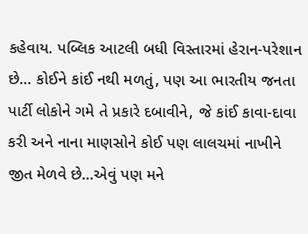કહેવાય. પબ્લિક આટલી બધી વિસ્તારમાં હેરાન-પરેશાન છે... કોઈને કાંઈ નથી મળતું, પણ આ ભારતીય જનતા પાર્ટી લોકોને ગમે તે પ્રકારે દબાવીને, જે કાંઈ કાવા-દાવા કરી અને નાના માણસોને કોઈ પણ લાલચમાં નાખીને જીત મેળવે છે...એવું પણ મને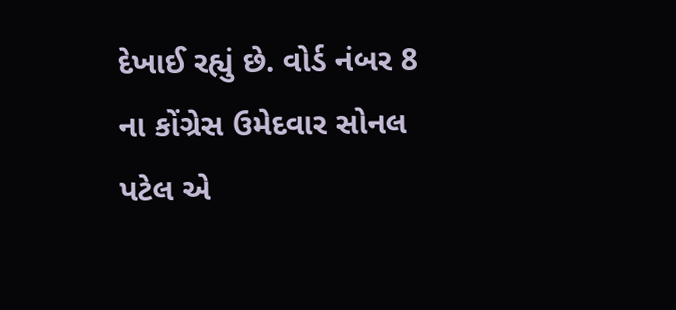દેખાઈ રહ્યું છે. વોર્ડ નંબર 8 ના કોંગ્રેસ ઉમેદવાર સોનલ પટેલ એ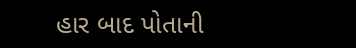હાર બાદ પોતાની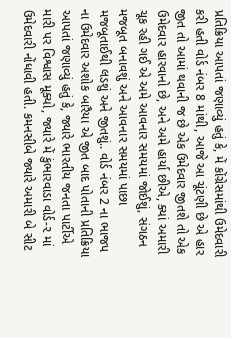પ્રતિક્રિયા આપતાં જણાવ્યું હતું કે, મેં કોંગ્રેસમાંથી ઉમેદવારી કરી હતી વોર્ડ નંબર 8 માંથી, આજે આ ચૂંટણી છે એ હાર જીત તો આમાં થવાની જ છે એક ઉમેદવાર જીતશે તો એક ઉમેદવાર હારવાનો છે, અને અમે હાર્યા છીએ, ક્યાં અમારી ચૂક રહી ગઈ એ અમે આવનાર સમયમાં જોઈશું, સંગઠન મજબૂત બનાવશું અને આવનાર સમયમાં પાછા મજબૂતાઈથી લડશું અને જીતશું.. વોર્ડ નંબર 2 ના ભાજપ ના ઉમેદવાર અશોક બારૈયા એ જીત બાદ પોતાની પ્રતિક્રિયા આપતાં જણાવ્યું હતું કે, જ્યારે ભારતીય જનતા પાર્ટીએ મારી પર વિશ્વાસ મૂક્યો, જ્યારે મેં કુંભારવાડા વોર્ડ-૨ માં ઉમેદવારી નોંધાવી હતી. કમનસીબે જ્યારે અમારી બે સીટ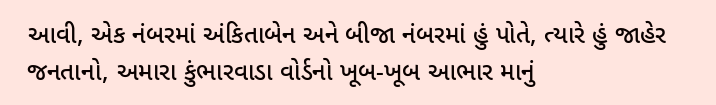આવી, એક નંબરમાં અંકિતાબેન અને બીજા નંબરમાં હું પોતે, ત્યારે હું જાહેર જનતાનો, અમારા કુંભારવાડા વોર્ડનો ખૂબ-ખૂબ આભાર માનું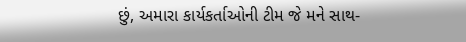છું, અમારા કાર્યકર્તાઓની ટીમ જે મને સાથ-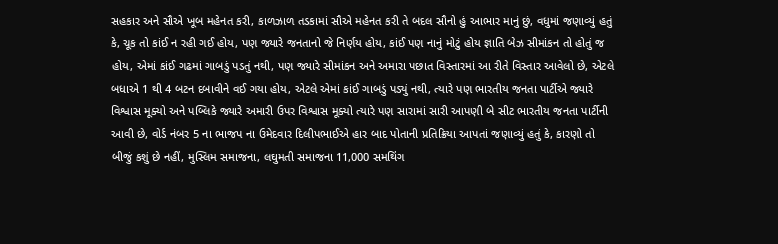સહકાર અને સૌએ ખૂબ મહેનત કરી, કાળઝાળ તડકામાં સૌએ મહેનત કરી તે બદલ સૌનો હું આભાર માનું છું, વધુમાં જણાવ્યું હતું કે, ચૂક તો કાંઈ ન રહી ગઈ હોય, પણ જ્યારે જનતાનો જે નિર્ણય હોય, કાંઈ પણ નાનું મોટું હોય જ્ઞાતિ બેઝ સીમાંકન તો હોતું જ હોય, એમાં કાંઈ ગઢમાં ગાબડું પડતું નથી, પણ જ્યારે સીમાંકન અને અમારા પછાત વિસ્તારમાં આ રીતે વિસ્તાર આવેલો છે, એટલે બધાએ 1 થી 4 બટન દબાવીને વઈ ગયા હોય, એટલે એમાં કાંઈ ગાબડું પડ્યું નથી, ત્યારે પણ ભારતીય જનતા પાર્ટીએ જ્યારે વિશ્વાસ મૂક્યો અને પબ્લિકે જ્યારે અમારી ઉપર વિશ્વાસ મૂક્યો ત્યારે પણ સારામાં સારી આપણી બે સીટ ભારતીય જનતા પાર્ટીની આવી છે, વોર્ડ નંબર 5 ના ભાજપ ના ઉમેદવાર દિલીપભાઈએ હાર બાદ પોતાની પ્રતિક્રિયા આપતાં જણાવ્યું હતું કે, કારણો તો બીજું કશું છે નહીં, મુસ્લિમ સમાજના, લઘુમતી સમાજના 11,000 સમથિંગ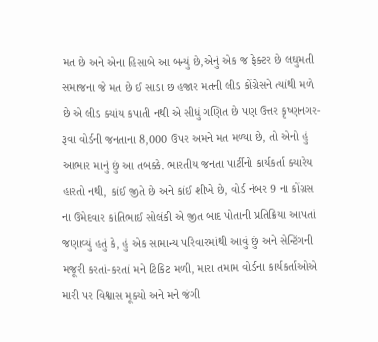મત છે અને એના હિસાબે આ બન્યું છે,એનું એક જ ફેક્ટર છે લઘુમતી સમાજના જે મત છે ઈ સાડા છ હજાર મતની લીડ કોંગ્રેસને ત્યાંથી મળે છે એ લીડ ક્યાંય કપાતી નથી એ સીધું ગણિત છે પણ ઉત્તર કૃષ્ણનગર-રૂવા વોર્ડની જનતાના 8,000 ઉપર અમને મત મળ્યા છે, તો એનો હું આભાર માનું છું આ તબક્કે. ભારતીય જનતા પાર્ટીનો કાર્યકર્તા ક્યારેય હારતો નથી, કાંઈ જીતે છે અને કાંઈ શીખે છે, વોર્ડ નંબર 9 ના કોંગ્રસ ના ઉમેદવાર કાંતિભાઈ સોલંકી એ જીત બાદ પોતાની પ્રતિક્રિયા આપતાં જણાવ્યું હતું કે, હું એક સામાન્ય પરિવારમાંથી આવું છું અને સેન્ટિંગની મજૂરી કરતાં-કરતાં મને ટિકિટ મળી, મારા તમામ વોર્ડના કાર્યકર્તાઓએ મારી પર વિશ્વાસ મૂક્યો અને મને જંગી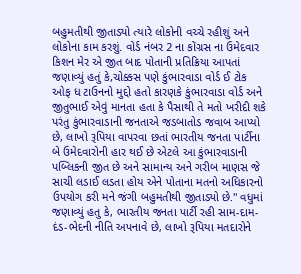બહુમતીથી જીતાડ્યો ત્યારે લોકોની વચ્ચે રહીશું અને લોકોના કામ કરશું. વોર્ડ નંબર 2 ના કોંગ્રસ ના ઉમેદવાર કિશન મેર એ જીત બાદ પોતાની પ્રતિક્રિયા આપતાં જણાવ્યું હતું કે,ચોક્કસ પણે કુંભારવાડા વોર્ડ ઈ ટોક ઓફ ધ ટાઉનનો મુદ્દો હતો કારણકે કુંભારવાડા વોર્ડ અને જીતુભાઈ એવું માનતા હતા કે પૈસાથી તે મતો ખરીદી શકે પરંતુ કુંભારવાડાની જનતાએ જડબાતોડ જવાબ આપ્યો છે, લાખો રૂપિયા વાપરવા છતાં ભારતીય જનતા પાર્ટીના બે ઉમેદવારોની હાર થઈ છે એટલે આ કુંભારવાડાની પબ્લિકની જીત છે અને સામાન્ય અને ગરીબ માણસ જે સાચી લડાઈ લડતા હોય એને પોતાના મતનો અધિકારનો ઉપયોગ કરી મને જંગી બહુમતીથી જીતાડ્યો છે." વધુમાં જણાવ્યું હતુ કે, ભારતીય જનતા પાર્ટી રહી સામ-દામ-દંડ-ભેદની નીતિ અપનાવે છે, લાખો રૂપિયા મતદારોને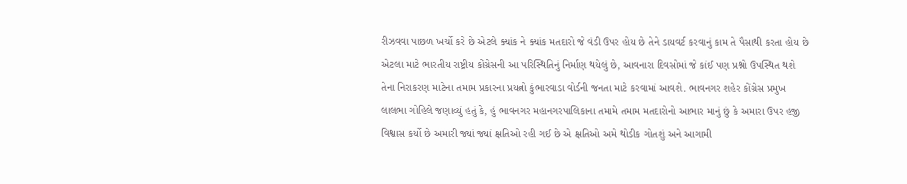રીઝવવા પાછળ ખર્ચો કરે છે એટલે ક્યાંક ને ક્યાંક મતદારો જે વંડી ઉપર હોય છે તેને ડાયવર્ટ કરવાનું કામ તે પૈસાથી કરતા હોય છે એટલા માટે ભારતીય રાષ્ટ્રીય કોંગ્રેસની આ પરિસ્થિતિનું નિર્માણ થયેલું છે, આવનારા દિવસોમાં જે કાંઈ પણ પ્રશ્નો ઉપસ્થિત થશે તેના નિરાકરણ માટેના તમામ પ્રકારના પ્રયત્નો કુંભારવાડા વોર્ડની જનતા માટે કરવામાં આવશે. ભાવનગર શહેર કોંગ્રેસ પ્રમુખ લાલભા ગોહિલે જણાવ્યું હતું કે, હું ભાવનગર મહાનગરપાલિકાના તમામે તમામ મતદારોનો આભાર માનું છું કે અમારા ઉપર હજી વિશ્વાસ કર્યો છે અમારી જ્યાં જ્યાં ક્ષતિઓ રહી ગઈ છે એ ક્ષતિઓ અમે થોડીક ગોતશું અને આગામી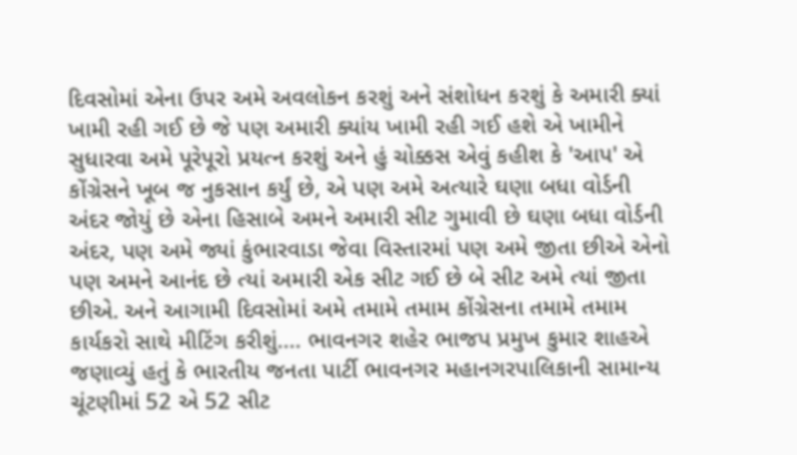દિવસોમાં એના ઉપર અમે અવલોકન કરશું અને સંશોધન કરશું કે અમારી ક્યાં ખામી રહી ગઈ છે જે પણ અમારી ક્યાંય ખામી રહી ગઈ હશે એ ખામીને સુધારવા અમે પૂરેપૂરો પ્રયત્ન કરશું અને હું ચોક્કસ એવું કહીશ કે 'આપ' એ કોંગ્રેસને ખૂબ જ નુકસાન કર્યું છે, એ પણ અમે અત્યારે ઘણા બધા વોર્ડની અંદર જોયું છે એના હિસાબે અમને અમારી સીટ ગુમાવી છે ઘણા બધા વોર્ડની અંદર, પણ અમે જ્યાં કુંભારવાડા જેવા વિસ્તારમાં પણ અમે જીતા છીએ એનો પણ અમને આનંદ છે ત્યાં અમારી એક સીટ ગઈ છે બે સીટ અમે ત્યાં જીતા છીએ. અને આગામી દિવસોમાં અમે તમામે તમામ કોંગ્રેસના તમામે તમામ કાર્યકરો સાથે મીટિંગ કરીશું.... ભાવનગર શહેર ભાજપ પ્રમુખ કુમાર શાહએ જણાવ્યું હતું કે ભારતીય જનતા પાર્ટી ભાવનગર મહાનગરપાલિકાની સામાન્ય ચૂંટણીમાં 52 એ 52 સીટ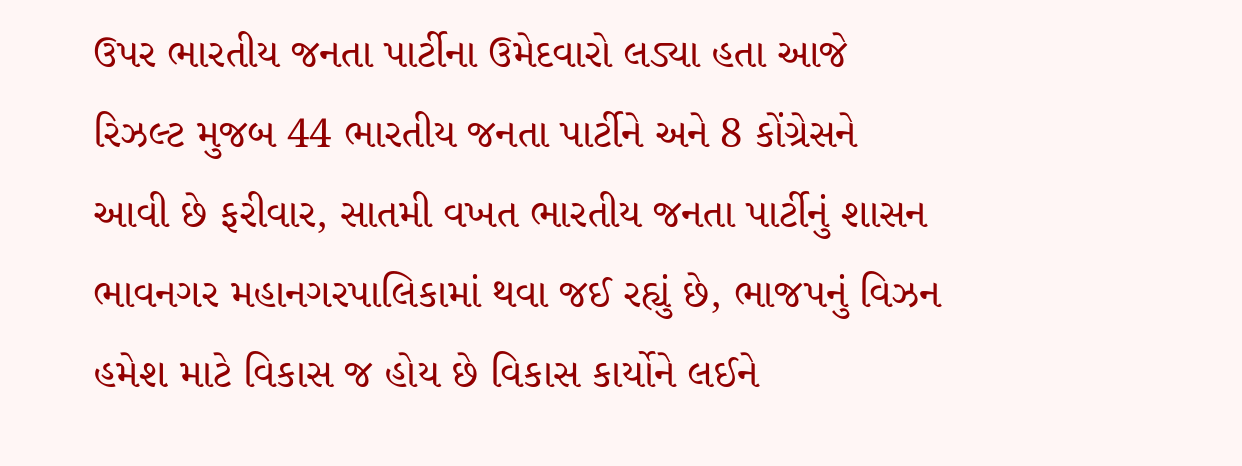ઉપર ભારતીય જનતા પાર્ટીના ઉમેદવારો લડ્યા હતા આજે રિઝલ્ટ મુજબ 44 ભારતીય જનતા પાર્ટીને અને 8 કોંગ્રેસને આવી છે ફરીવાર, સાતમી વખત ભારતીય જનતા પાર્ટીનું શાસન ભાવનગર મહાનગરપાલિકામાં થવા જઈ રહ્યું છે, ભાજપનું વિઝન હમેશ માટે વિકાસ જ હોય છે વિકાસ કાર્યોને લઈને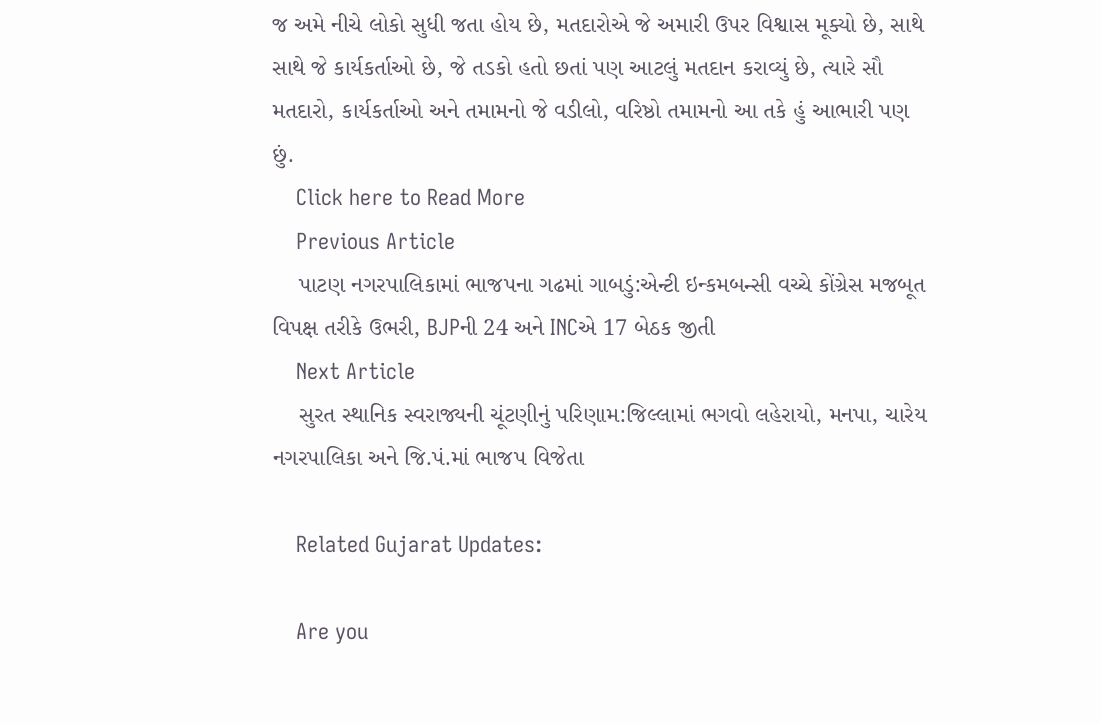જ અમે નીચે લોકો સુધી જતા હોય છે, મતદારોએ જે અમારી ઉપર વિશ્વાસ મૂક્યો છે, સાથે સાથે જે કાર્યકર્તાઓ છે, જે તડકો હતો છતાં પણ આટલું મતદાન કરાવ્યું છે, ત્યારે સૌ મતદારો, કાર્યકર્તાઓ અને તમામનો જે વડીલો, વરિષ્ઠો તમામનો આ તકે હું આભારી પણ છું.
    Click here to Read More
    Previous Article
    પાટણ નગરપાલિકામાં ભાજપના ગઢમાં ગાબડું:એન્ટી ઇન્કમબન્સી વચ્ચે કોંગ્રેસ મજબૂત વિપક્ષ તરીકે ઉભરી, BJPની 24 અને INCએ 17 બેઠક જીતી
    Next Article
    સુરત સ્થાનિક સ્વરાજ્યની ચૂંટણીનું પરિણામ:જિલ્લામાં ભગવો લહેરાયો, મનપા, ચારેય નગરપાલિકા અને જિ.પં.માં ભાજપ વિજેતા

    Related Gujarat Updates:

    Are you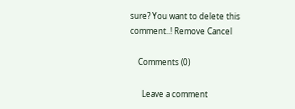sure? You want to delete this comment..! Remove Cancel

    Comments (0)

      Leave a comment